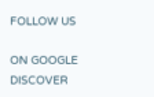FOLLOW US

ON GOOGLE DISCOVER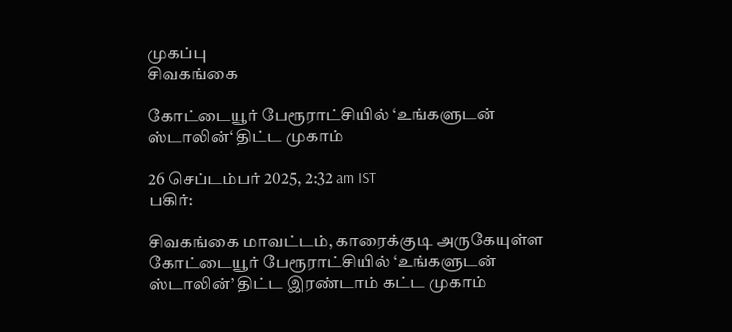முகப்பு
சிவகங்கை

கோட்டையூர் பேரூராட்சியில் ‘உங்களுடன் ஸ்டாலின்‘ திட்ட முகாம்

26 செப்டம்பர் 2025, 2:32 am IST
பகிர்:

சிவகங்கை மாவட்டம், காரைக்குடி அருகேயுள்ள கோட்டையூர் பேரூராட்சியில் ‘உங்களுடன் ஸ்டாலின்’ திட்ட இரண்டாம் கட்ட முகாம்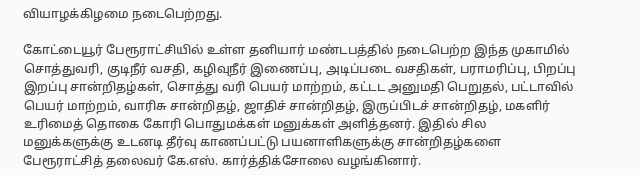வியாழக்கிழமை நடைபெற்றது.

கோட்டையூர் பேரூராட்சியில் உள்ள தனியார் மண்டபத்தில் நடைபெற்ற இந்த முகாமில் சொத்துவரி, குடிநீர் வசதி, கழிவுநீர் இணைப்பு, அடிப்படை வசதிகள், பராமரிப்பு, பிறப்பு இறப்பு சான்றிதழ்கள், சொத்து வரி பெயர் மாற்றம், கட்டட அனுமதி பெறுதல், பட்டாவில் பெயர் மாற்றம், வாரிசு சான்றிதழ், ஜாதிச் சான்றிதழ், இருப்பிடச் சான்றிதழ், மகளிர் உரிமைத் தொகை கோரி பொதுமக்கள் மனுக்கள் அளித்தனர். இதில் சில மனுக்களுக்கு உடனடி தீர்வு காணப்பட்டு பயனாளிகளுக்கு சான்றிதழ்களை பேரூராட்சித் தலைவர் கே.எஸ். கார்த்திக்சோலை வழங்கினார்.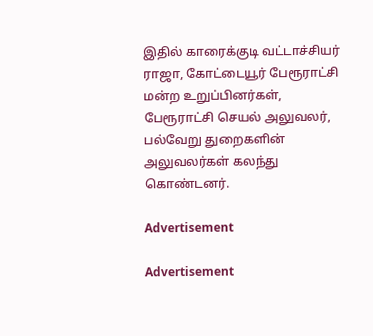இதில் காரைக்குடி வட்டாச்சியர் ராஜா, கோட்டையூர் பேரூராட்சி மன்ற உறுப்பினர்கள், பேரூராட்சி செயல் அலுவலர், பல்வேறு துறைகளின் அலுவலர்கள் கலந்து கொண்டனர்.

Advertisement

Advertisement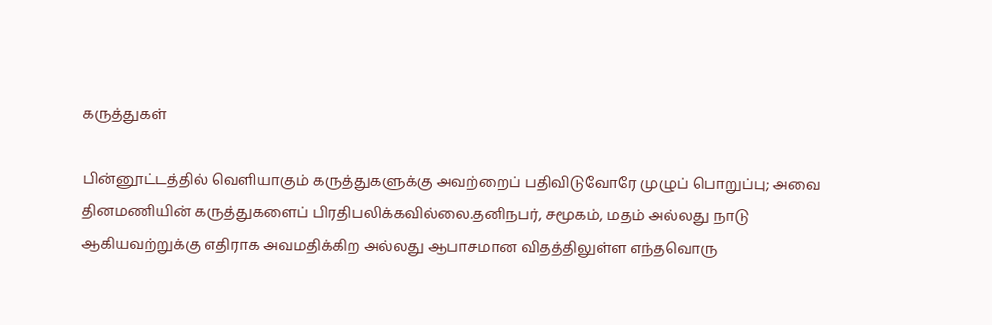கருத்துகள்

பின்னூட்டத்தில் வெளியாகும் கருத்துகளுக்கு அவற்றைப் பதிவிடுவோரே முழுப் பொறுப்பு; அவை தினமணியின் கருத்துகளைப் பிரதிபலிக்கவில்லை.தனிநபர், சமூகம், மதம் அல்லது நாடு ஆகியவற்றுக்கு எதிராக அவமதிக்கிற அல்லது ஆபாசமான விதத்திலுள்ள எந்தவொரு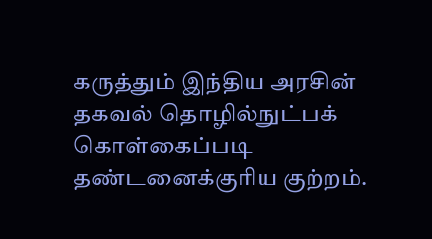கருத்தும் இந்திய அரசின் தகவல் தொழில்நுட்பக் கொள்கைப்படி தண்டனைக்குரிய குற்றம்.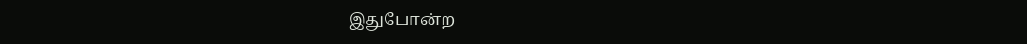இதுபோன்ற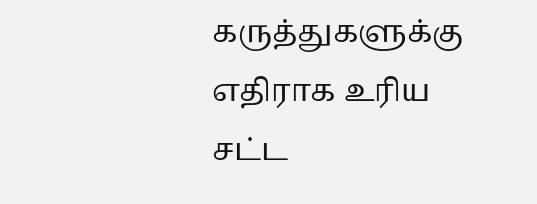கருத்துகளுக்கு எதிராக உரிய சட்ட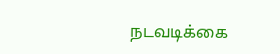நடவடிக்கை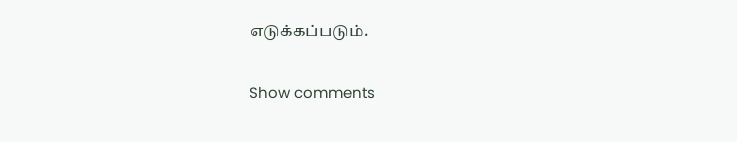எடுக்கப்படும்.

Show comments